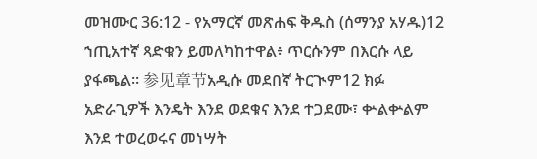መዝሙር 36:12 - የአማርኛ መጽሐፍ ቅዱስ (ሰማንያ አሃዱ)12 ኀጢአተኛ ጻድቁን ይመለካከተዋል፥ ጥርሱንም በእርሱ ላይ ያፋጫል። 参见章节አዲሱ መደበኛ ትርጒም12 ክፉ አድራጊዎች እንዴት እንደ ወደቁና እንደ ተጋደሙ፣ ቍልቍልም እንደ ተወረወሩና መነሣት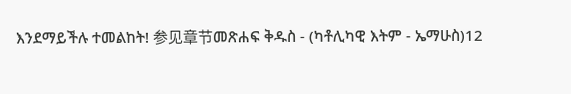እንደማይችሉ ተመልከት! 参见章节መጽሐፍ ቅዱስ - (ካቶሊካዊ እትም - ኤማሁስ)12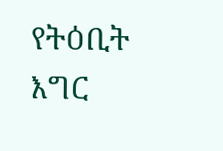የትዕቢት እግር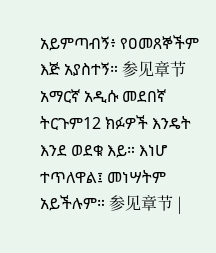አይምጣብኝ፥ የዐመጸኞችም እጅ አያስተኝ። 参见章节አማርኛ አዲሱ መደበኛ ትርጉም12 ክፉዎች እንዴት እንደ ወደቁ እይ። እነሆ ተጥለዋል፤ መነሣትም አይችሉም። 参见章节 |